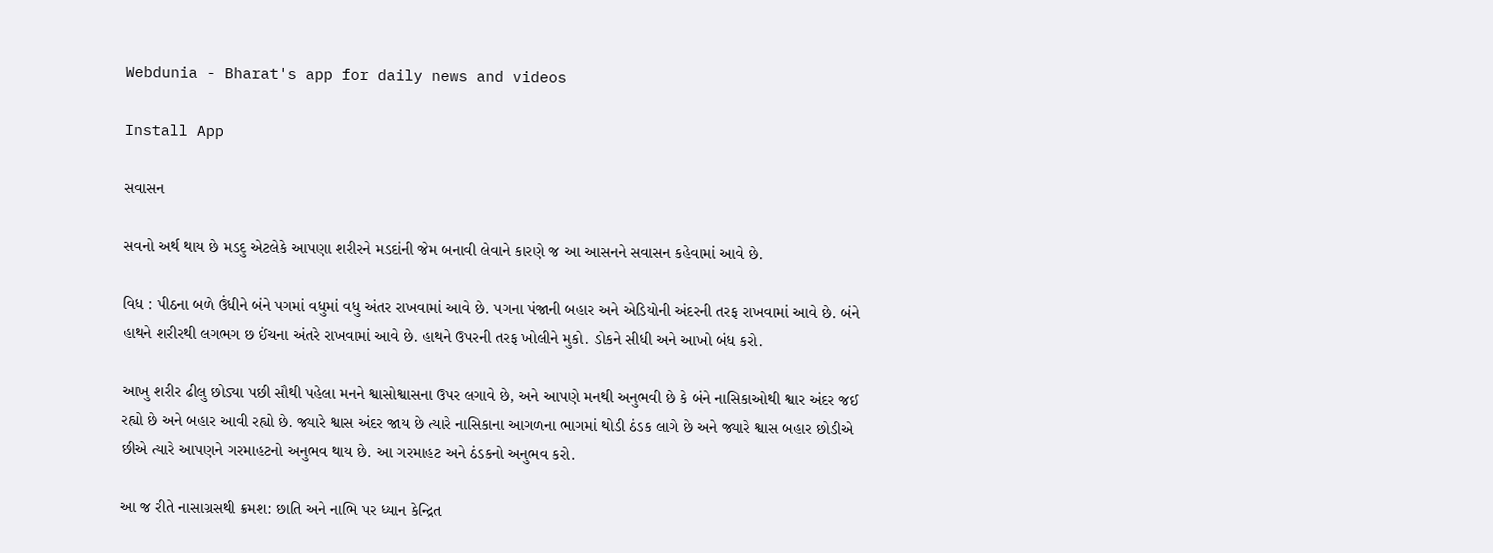Webdunia - Bharat's app for daily news and videos

Install App

સવાસન

સવનો અર્થ થાય છે મડદુ એટલેકે આપણા શરીરને મડદાંની જેમ બનાવી લેવાને કારણે જ આ આસનને સવાસન કહેવામાં આવે છે.

વિધ : પીઠના બળે ઉંધીને બંને પગમાં વધુમાં વધુ અંતર રાખવામાં આવે છે. પગના પંજાની બહાર અને એડિયોની અંદરની તરફ રાખવામાં આવે છે. બંને હાથને શરીરથી લગભગ છ ઈંચના અંતરે રાખવામાં આવે છે. હાથને ઉપરની તરફ ખોલીને મુકો. ડોકને સીધી અને આખો બંધ કરો.

આખુ શરીર ઢીલુ છોડ્યા પછી સૌથી પહેલા મનને શ્વાસોશ્વાસના ઉપર લગાવે છે, અને આપણે મનથી અનુભવી છે કે બંને નાસિકાઓથી શ્વાર અંદર જઈ રહ્યો છે અને બહાર આવી રહ્યો છે. જ્યારે શ્વાસ અંદર જાય છે ત્યારે નાસિકાના આગળના ભાગમાં થોડી ઠંડક લાગે છે અને જ્યારે શ્વાસ બહાર છોડીએ છીએ ત્યારે આપણને ગરમાહટનો અનુભવ થાય છે. આ ગરમાહટ અને ઠંડકનો અનુભવ કરો.

આ જ રીતે નાસાગ્રસથી ક્રમશ: છાતિ અને નાભિ પર ધ્યાન કેન્દ્રિત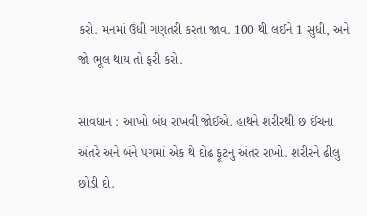કરો. મનમાં ઉંધી ગણતરી કરતા જાવ. 100 થી લઈને 1 સુધી, અને જો ભૂલ થાય તો ફરી કરો.

સાવધાન : આખો બંધ રાખવી જોઈએ. હાથને શરીરથી છ ઈંચના અંતરે અને બંને પગમાં એક થે દોઢ ફૂટનુ અંતર રાખો. શરીરને ઢીલુ છોડી દો.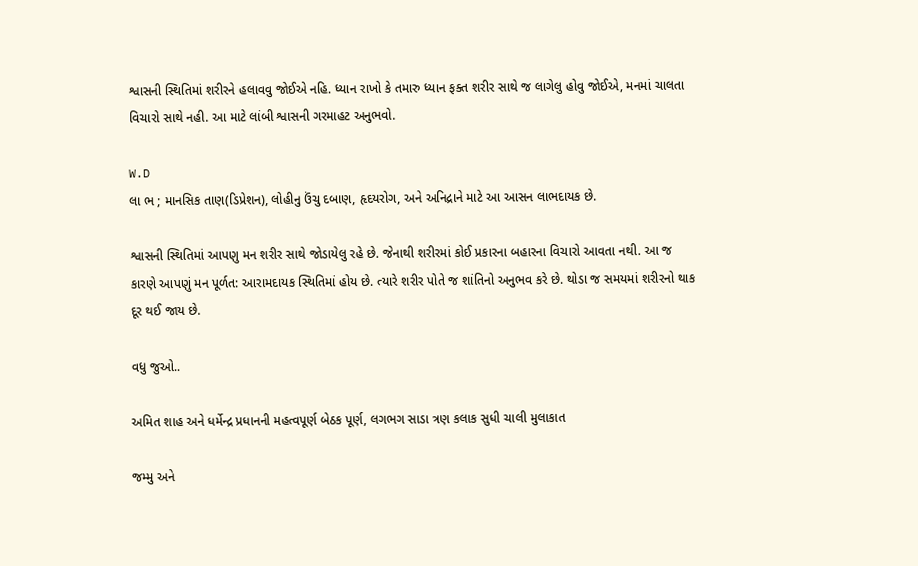શ્વાસની સ્થિતિમાં શરીરને હલાવવુ જોઈએ નહિ. ધ્યાન રાખો કે તમારુ ધ્યાન ફક્ત શરીર સાથે જ લાગેલુ હોવુ જોઈએ, મનમાં ચાલતા વિચારો સાથે નહી. આ માટે લાંબી શ્વાસની ગરમાહટ અનુભવો.

W.D
લા ભ ; માનસિક તાણ(ડિપ્રેશન), લોહીનુ ઉંચુ દબાણ, હૃદયરોગ, અને અનિદ્રાને માટે આ આસન લાભદાયક છે.

શ્વાસની સ્થિતિમાં આપણુ મન શરીર સાથે જોડાયેલુ રહે છે. જેનાથી શરીરમાં કોઈ પ્રકારના બહારના વિચારો આવતા નથી. આ જ કારણે આપણું મન પૂર્ળત: આરામદાયક સ્થિતિમાં હોય છે. ત્યારે શરીર પોતે જ શાંતિનો અનુભવ કરે છે. થોડા જ સમયમાં શરીરનો થાક દૂર થઈ જાય છે.

વધુ જુઓ..

અમિત શાહ અને ધર્મેન્દ્ર પ્રધાનની મહત્વપૂર્ણ બેઠક પૂર્ણ, લગભગ સાડા ત્રણ કલાક સુધી ચાલી મુલાકાત

જમ્મુ અને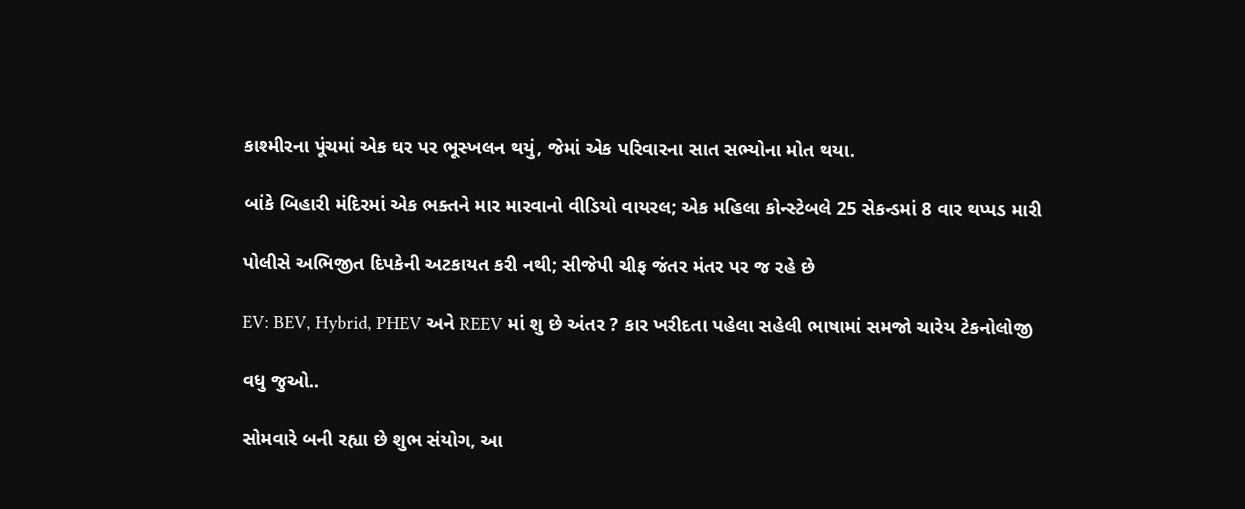કાશ્મીરના પૂંચમાં એક ઘર પર ભૂસ્ખલન થયું, જેમાં એક પરિવારના સાત સભ્યોના મોત થયા.

બાંકે બિહારી મંદિરમાં એક ભક્તને માર મારવાનો વીડિયો વાયરલ; એક મહિલા કોન્સ્ટેબલે 25 સેકન્ડમાં 8 વાર થપ્પડ મારી

પોલીસે અભિજીત દિપકેની અટકાયત કરી નથી; સીજેપી ચીફ જંતર મંતર પર જ રહે છે

EV: BEV, Hybrid, PHEV અને REEV માં શુ છે અંતર ? કાર ખરીદતા પહેલા સહેલી ભાષામાં સમજો ચારેય ટેકનોલોજી

વધુ જુઓ..

સોમવારે બની રહ્યા છે શુભ સંયોગ, આ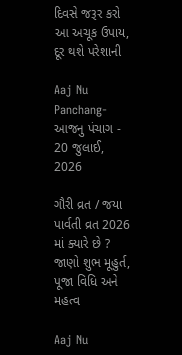દિવસે જરૂર કરો આ અચૂક ઉપાય, દૂર થશે પરેશાની

Aaj Nu Panchang- આજનુ પંચાગ - 20 જુલાઈ, 2026

ગૌરી વ્રત / જયા પાર્વતી વ્રત 2026 માં ક્યારે છે ? જાણો શુભ મૂહુર્ત, પૂજા વિધિ અને મહત્વ

Aaj Nu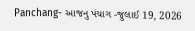Panchang- આજનુ પંચાગ -જુલાઈ 19, 2026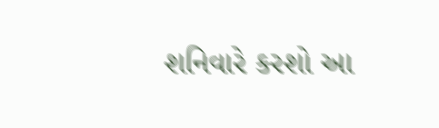શનિવારે કરશો આ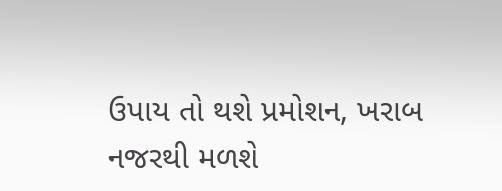ઉપાય તો થશે પ્રમોશન, ખરાબ નજરથી મળશે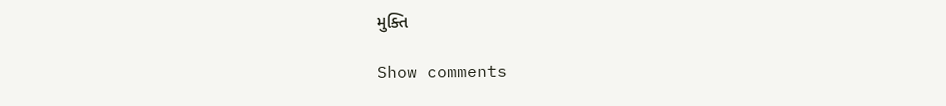મુક્તિ

Show comments